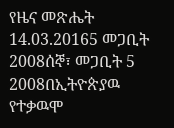የዜና መጽሔት 14.03.20165 መጋቢት 2008ሰኞ፣ መጋቢት 5 2008በኢትዮጵያዉ የተቃዉሞ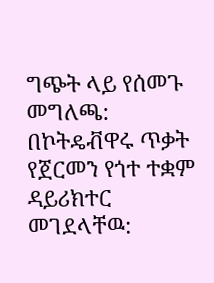ግጭት ላይ የሰመጉ መግለጫ: በኮትዴቭዋሩ ጥቃት የጀርመን የጎተ ተቋም ዳይሪክተር መገደላቸዉ: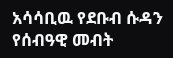አሳሳቢዉ የደቡብ ሱዳን የሰብዓዊ መብት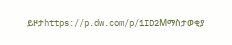ይዞታhttps://p.dw.com/p/1ID2Mማስታወቂያ